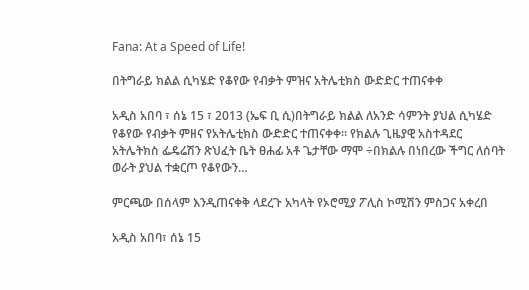Fana: At a Speed of Life!

በትግራይ ክልል ሲካሄድ የቆየው የብቃት ምዝና አትሌቲክስ ውድድር ተጠናቀቀ

አዲስ አበባ ፣ ሰኔ 15 ፣ 2013 (ኤፍ ቢ ሲ)በትግራይ ክልል ለአንድ ሳምንት ያህል ሲካሄድ የቆየው የብቃት ምዘና የአትሌቲክስ ውድድር ተጠናቀቀ። የክልሉ ጊዜያዊ አስተዳደር አትሌትክስ ፌዴሬሽን ጽህፈት ቤት ፀሐፊ አቶ ጌታቸው ማሞ ÷በክልሉ በነበረው ችግር ለሰባት ወራት ያህል ተቋርጦ የቆየውን…

ምርጫው በሰላም እንዲጠናቀቅ ላደረጉ አካላት የኦሮሚያ ፖሊስ ኮሚሽን ምስጋና አቀረበ

አዲስ አበባ፣ ሰኔ 15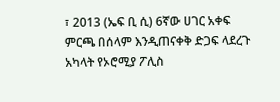፣ 2013 (ኤፍ ቢ ሲ) 6ኛው ሀገር አቀፍ ምርጫ በሰላም እንዲጠናቀቅ ድጋፍ ላደረጉ አካላት የኦሮሚያ ፖሊስ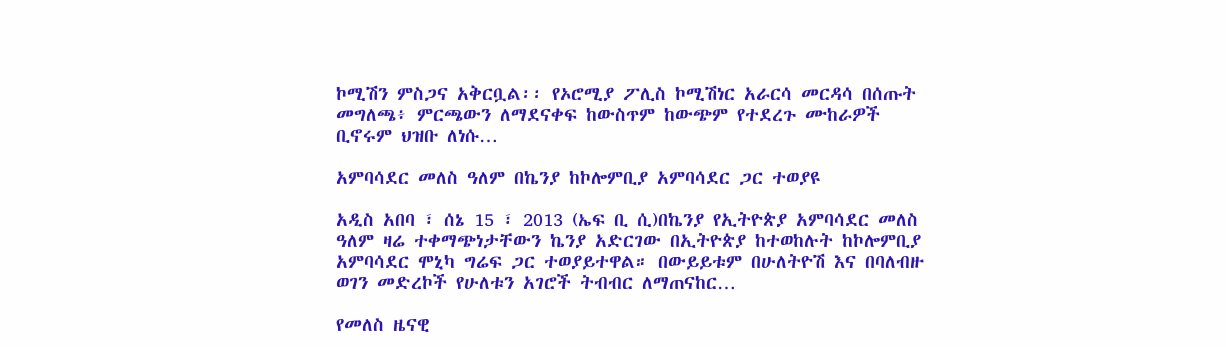ኮሚሽን ምስጋና አቅርቧል፡፡ የኦሮሚያ ፖሊስ ኮሚሽነር አራርሳ መርዳሳ በሰጡት መግለጫ፥ ምርጫውን ለማደናቀፍ ከውስጥም ከውጭም የተደረጉ ሙከራዎች ቢኖሩም ህዝቡ ለነሱ…

አምባሳደር መለስ ዓለም በኬንያ ከኮሎምቢያ አምባሳደር ጋር ተወያዩ

አዲስ አበባ ፣ ሰኔ 15 ፣ 2013 (ኤፍ ቢ ሲ)በኬንያ የኢትዮጵያ አምባሳደር መለስ ዓለም ዛሬ ተቀማጭነታቸውን ኬንያ አድርገው በኢትዮጵያ ከተወከሉት ከኮሎምቢያ አምባሳደር ሞኒካ ግሬፍ ጋር ተወያይተዋል። በውይይቱም በሁለትዮሽ እና በባለብዙ ወገን መድረኮች የሁለቱን አገሮች ትብብር ለማጠናከር…

የመለስ ዜናዊ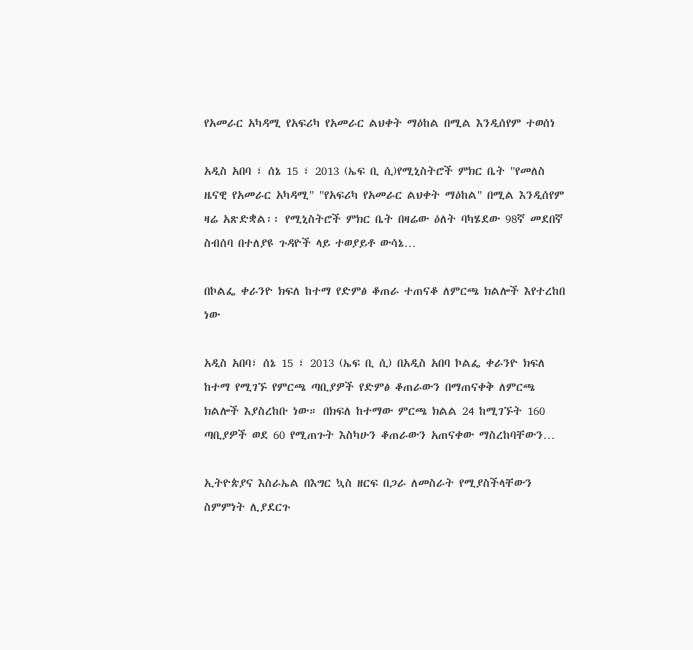የአመራር አካዳሚ የአፍሪካ የአመራር ልህቀት ማዕከል በሚል እንዲሰየም ተወሰነ

አዲስ አበባ ፣ ሰኔ 15 ፣ 2013 (ኤፍ ቢ ሲ)የሚኒስትሮች ምክር ቤት "የመለስ ዜናዊ የአመራር አካዳሚ" "የአፍሪካ የአመራር ልህቀት ማዕከል" በሚል እንዲሰየም ዛሬ አጽድቋል፡፡ የሚኒስትሮች ምክር ቤት በዛሬው ዕለት ባካሄደው 98ኛ መደበኛ ስብሰባ በተለያዩ ጉዳዮች ላይ ተወያይቶ ውሳኔ…

በኮልፌ ቀራንዮ ክፍለ ከተማ የድምፅ ቆጠራ ተጠናቆ ለምርጫ ክልሎች እየተረከበ ነው

አዲስ አበባ፣ ሰኔ 15 ፣ 2013 (ኤፍ ቢ ሲ) በአዲስ አበባ ኮልፌ ቀራንዮ ክፍለ ከተማ የሚገኙ የምርጫ ጣቢያዎች የድምፅ ቆጠራውን በማጠናቀቅ ለምርጫ ክልሎች እያስረከቡ ነው። በክፍለ ከተማው ምርጫ ክልል 24 ከሚገኙት 160 ጣቢያዎች ወደ 60 የሚጠጉት እስካሁን ቆጠራውን አጠናቀው ማስረከባቸውን…

ኢትዮጵያና እስራኤል በእግር ኳስ ዘርፍ በጋራ ለመስራት የሚያስችላቸውን ስምምነት ሊያደርጉ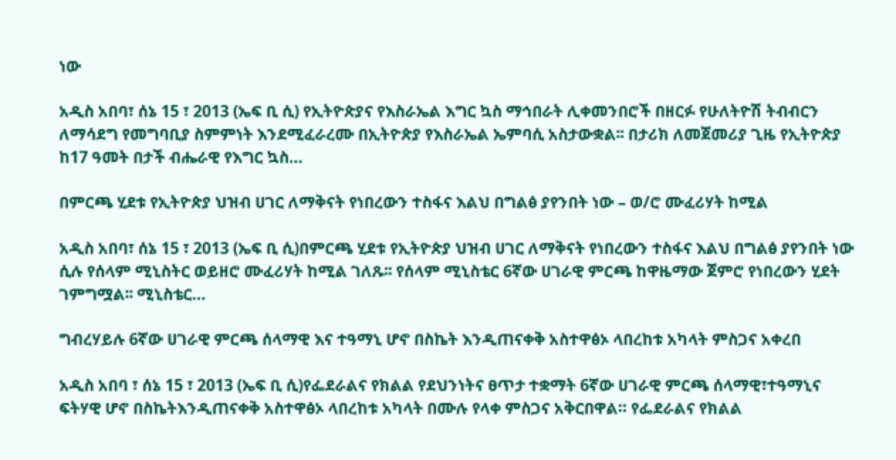ነው

አዲስ አበባ፣ ሰኔ 15 ፣ 2013 (ኤፍ ቢ ሲ) የኢትዮጵያና የእስራኤል እግር ኳስ ማኅበራት ሊቀመንበሮች በዘርፉ የሁለትዮሽ ትብብርን ለማሳደግ የመግባቢያ ስምምነት እንደሚፈራረሙ በኢትዮጵያ የእስራኤል ኤምባሲ አስታውቋል፡፡ በታሪክ ለመጀመሪያ ጊዜ የኢትዮጵያ ከ17 ዓመት በታች ብሔራዊ የእግር ኳስ…

በምርጫ ሂደቱ የኢትዮጵያ ህዝብ ሀገር ለማቅናት የነበረውን ተስፋና እልህ በግልፅ ያየንበት ነው – ወ/ሮ ሙፈሪሃት ከሚል

አዲስ አበባ፣ ሰኔ 15 ፣ 2013 (ኤፍ ቢ ሲ)በምርጫ ሂደቱ የኢትዮጵያ ህዝብ ሀገር ለማቅናት የነበረውን ተስፋና እልህ በግልፅ ያየንበት ነው ሲሉ የሰላም ሚኒስትር ወይዘሮ ሙፈሪሃት ከሚል ገለጹ፡፡ የሰላም ሚኒስቴር 6ኛው ሀገራዊ ምርጫ ከዋዜማው ጀምሮ የነበረውን ሂደት ገምግሟል፡፡ ሚኒስቴር…

ግብረሃይሉ 6ኛው ሀገራዊ ምርጫ ሰላማዊ እና ተዓማኒ ሆኖ በስኬት እንዲጠናቀቅ አስተዋፅኦ ላበረከቱ አካላት ምስጋና አቀረበ

አዲስ አበባ ፣ ሰኔ 15 ፣ 2013 (ኤፍ ቢ ሲ)የፌደራልና የክልል የደህንነትና ፀጥታ ተቋማት 6ኛው ሀገራዊ ምርጫ ሰላማዊ፣ተዓማኒና ፍትሃዊ ሆኖ በስኬትእንዲጠናቀቅ አስተዋፅኦ ላበረከቱ አካላት በሙሉ የላቀ ምስጋና አቅርበዋል። የፌደራልና የክልል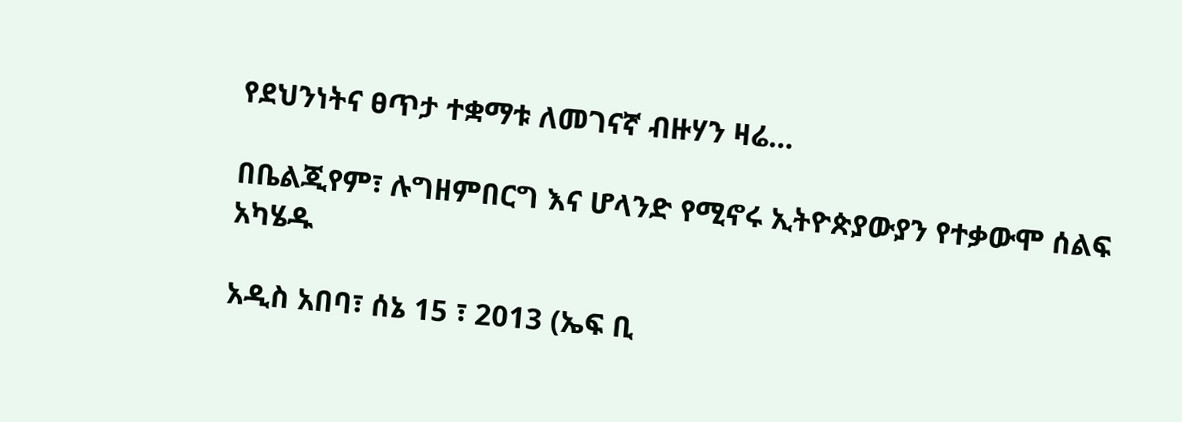የደህንነትና ፀጥታ ተቋማቱ ለመገናኛ ብዙሃን ዛሬ…

በቤልጂየም፣ ሉግዘምበርግ እና ሆላንድ የሚኖሩ ኢትዮጵያውያን የተቃውሞ ሰልፍ አካሄዱ

አዲስ አበባ፣ ሰኔ 15 ፣ 2013 (ኤፍ ቢ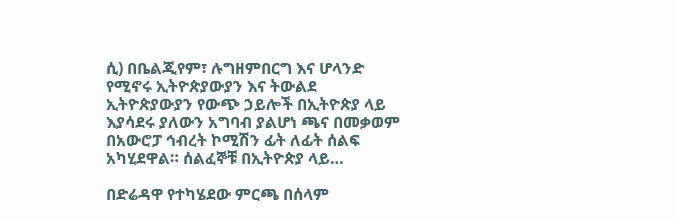ሲ) በቤልጂየም፣ ሉግዘምበርግ እና ሆላንድ የሚኖሩ ኢትዮጵያውያን እና ትውልደ ኢትዮጵያውያን የውጭ ኃይሎች በኢትዮጵያ ላይ እያሳደሩ ያለውን አግባብ ያልሆነ ጫና በመቃወም በአውሮፓ ኅብረት ኮሚሽን ፊት ለፊት ሰልፍ አካሂደዋል። ሰልፈኞቹ በኢትዮጵያ ላይ…

በድሬዳዋ የተካሄደው ምርጫ በሰላም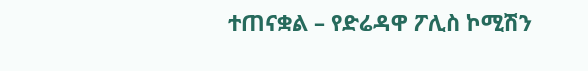ተጠናቋል – የድሬዳዋ ፖሊስ ኮሚሽን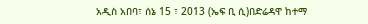አዲስ አበባ፣ ሰኔ 15 ፣ 2013 (ኤፍ ቢ ሲ)በድሬዳዋ ከተማ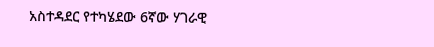አስተዳደር የተካሄደው 6ኛው ሃገራዊ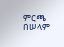ምርጫ በሠላም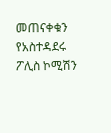መጠናቀቁን የአስተዳደሩ ፖሊስ ኮሚሽን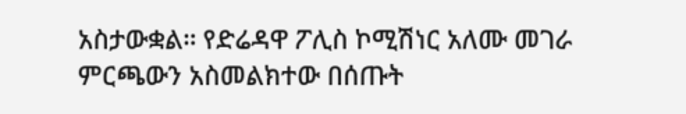አስታውቋል። የድሬዳዋ ፖሊስ ኮሚሽነር አለሙ መገራ ምርጫውን አስመልክተው በሰጡት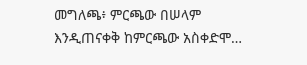መግለጫ፥ ምርጫው በሠላም እንዲጠናቀቅ ከምርጫው አስቀድሞ…